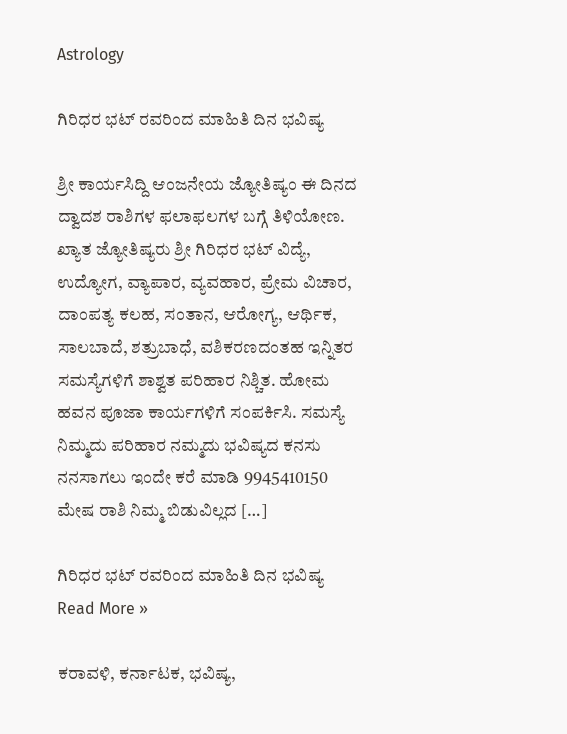Astrology

ಗಿರಿಧರ ಭಟ್ ರವರಿಂದ ಮಾಹಿತಿ ದಿನ ಭವಿಷ್ಯ

ಶ್ರೀ ಕಾರ್ಯಸಿದ್ದಿ ಆಂಜನೇಯ ಜ್ಯೋತಿಷ್ಯಂ ಈ ದಿನದ ದ್ವಾದಶ ರಾಶಿಗಳ ಫಲಾಫಲಗಳ ಬಗ್ಗೆ ತಿಳಿಯೋಣ. ಖ್ಯಾತ ಜ್ಯೋತಿಷ್ಯರು ಶ್ರೀ ಗಿರಿಧರ ಭಟ್ ವಿದ್ಯೆ, ಉದ್ಯೋಗ, ವ್ಯಾಪಾರ, ವ್ಯವಹಾರ, ಪ್ರೇಮ ವಿಚಾರ, ದಾಂಪತ್ಯ ಕಲಹ, ಸಂತಾನ, ಆರೋಗ್ಯ, ಆರ್ಥಿಕ, ಸಾಲಬಾದೆ, ಶತ್ರುಬಾಧೆ, ವಶಿಕರಣದಂತಹ ಇನ್ನಿತರ ಸಮಸ್ಯೆಗಳಿಗೆ ಶಾಶ್ವತ ಪರಿಹಾರ ನಿಶ್ಚಿತ. ಹೋಮ ಹವನ ಪೂಜಾ ಕಾರ್ಯಗಳಿಗೆ ಸಂಪರ್ಕಿಸಿ. ಸಮಸ್ಯೆ ನಿಮ್ಮದು ಪರಿಹಾರ ನಮ್ಮದು ಭವಿಷ್ಯದ ಕನಸು ನನಸಾಗಲು ಇಂದೇ ಕರೆ ಮಾಡಿ 9945410150 ಮೇಷ ರಾಶಿ ನಿಮ್ಮ ಬಿಡುವಿಲ್ಲದ […]

ಗಿರಿಧರ ಭಟ್ ರವರಿಂದ ಮಾಹಿತಿ ದಿನ ಭವಿಷ್ಯ Read More »

ಕರಾವಳಿ, ಕರ್ನಾಟಕ, ಭವಿಷ್ಯ,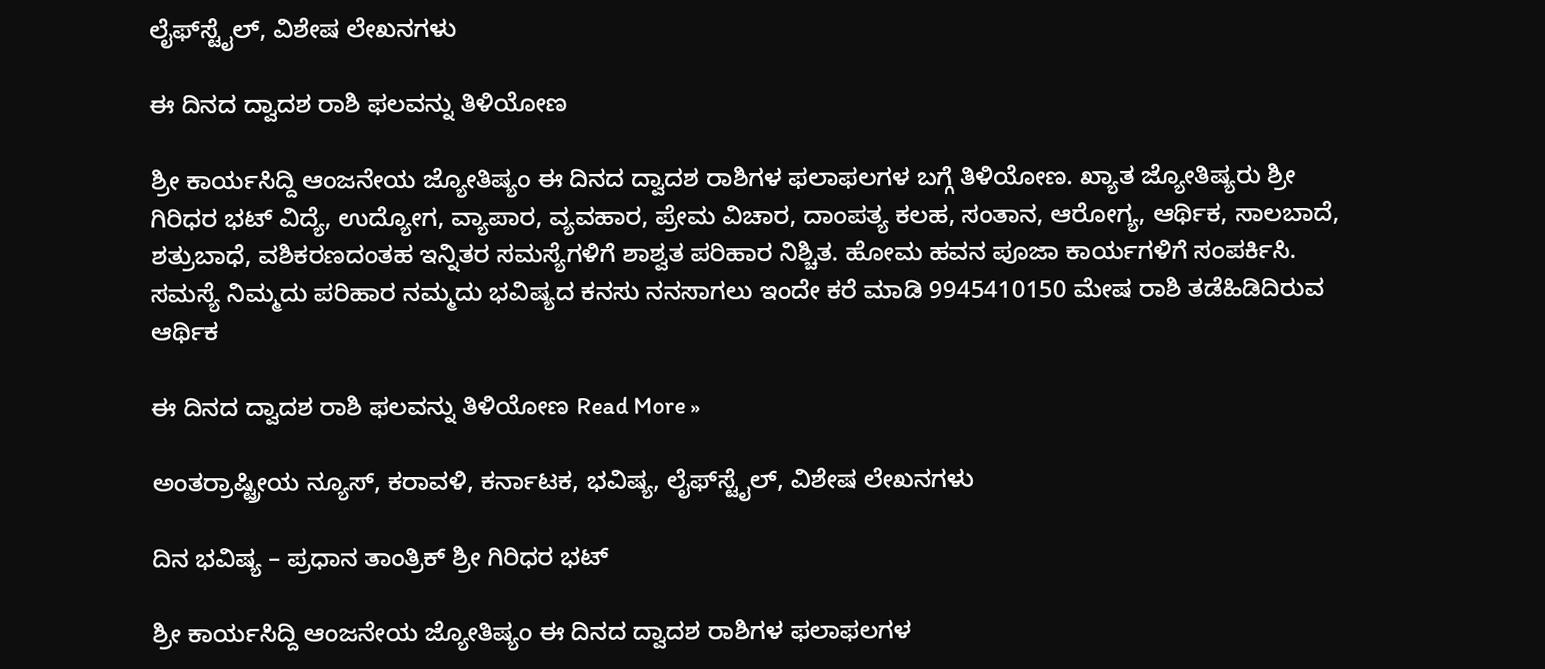ಲೈಫ್‍ಸ್ಟೈಲ್, ವಿಶೇಷ ಲೇಖನಗಳು

ಈ ದಿನದ ದ್ವಾದಶ ರಾಶಿ ಫಲವನ್ನು ತಿಳಿಯೋಣ

ಶ್ರೀ ಕಾರ್ಯಸಿದ್ದಿ ಆಂಜನೇಯ ಜ್ಯೋತಿಷ್ಯಂ ಈ ದಿನದ ದ್ವಾದಶ ರಾಶಿಗಳ ಫಲಾಫಲಗಳ ಬಗ್ಗೆ ತಿಳಿಯೋಣ. ಖ್ಯಾತ ಜ್ಯೋತಿಷ್ಯರು ಶ್ರೀ ಗಿರಿಧರ ಭಟ್ ವಿದ್ಯೆ, ಉದ್ಯೋಗ, ವ್ಯಾಪಾರ, ವ್ಯವಹಾರ, ಪ್ರೇಮ ವಿಚಾರ, ದಾಂಪತ್ಯ ಕಲಹ, ಸಂತಾನ, ಆರೋಗ್ಯ, ಆರ್ಥಿಕ, ಸಾಲಬಾದೆ, ಶತ್ರುಬಾಧೆ, ವಶಿಕರಣದಂತಹ ಇನ್ನಿತರ ಸಮಸ್ಯೆಗಳಿಗೆ ಶಾಶ್ವತ ಪರಿಹಾರ ನಿಶ್ಚಿತ. ಹೋಮ ಹವನ ಪೂಜಾ ಕಾರ್ಯಗಳಿಗೆ ಸಂಪರ್ಕಿಸಿ. ಸಮಸ್ಯೆ ನಿಮ್ಮದು ಪರಿಹಾರ ನಮ್ಮದು ಭವಿಷ್ಯದ ಕನಸು ನನಸಾಗಲು ಇಂದೇ ಕರೆ ಮಾಡಿ 9945410150 ಮೇಷ ರಾಶಿ ತಡೆಹಿಡಿದಿರುವ ಆರ್ಥಿಕ

ಈ ದಿನದ ದ್ವಾದಶ ರಾಶಿ ಫಲವನ್ನು ತಿಳಿಯೋಣ Read More »

ಅಂತರ್ರಾಷ್ಟ್ರೀಯ ನ್ಯೂಸ್, ಕರಾವಳಿ, ಕರ್ನಾಟಕ, ಭವಿಷ್ಯ, ಲೈಫ್‍ಸ್ಟೈಲ್, ವಿಶೇಷ ಲೇಖನಗಳು

ದಿನ ಭವಿಷ್ಯ – ಪ್ರಧಾನ ತಾಂತ್ರಿಕ್ ಶ್ರೀ ಗಿರಿಧರ ಭಟ್

ಶ್ರೀ ಕಾರ್ಯಸಿದ್ದಿ ಆಂಜನೇಯ ಜ್ಯೋತಿಷ್ಯಂ ಈ ದಿನದ ದ್ವಾದಶ ರಾಶಿಗಳ ಫಲಾಫಲಗಳ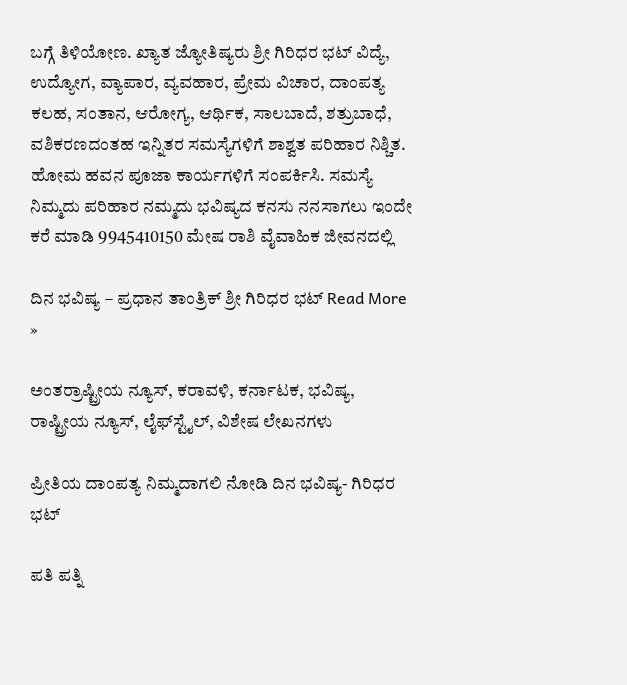ಬಗ್ಗೆ ತಿಳಿಯೋಣ. ಖ್ಯಾತ ಜ್ಯೋತಿಷ್ಯರು ಶ್ರೀ ಗಿರಿಧರ ಭಟ್ ವಿದ್ಯೆ, ಉದ್ಯೋಗ, ವ್ಯಾಪಾರ, ವ್ಯವಹಾರ, ಪ್ರೇಮ ವಿಚಾರ, ದಾಂಪತ್ಯ ಕಲಹ, ಸಂತಾನ, ಆರೋಗ್ಯ, ಆರ್ಥಿಕ, ಸಾಲಬಾದೆ, ಶತ್ರುಬಾಧೆ, ವಶಿಕರಣದಂತಹ ಇನ್ನಿತರ ಸಮಸ್ಯೆಗಳಿಗೆ ಶಾಶ್ವತ ಪರಿಹಾರ ನಿಶ್ಚಿತ. ಹೋಮ ಹವನ ಪೂಜಾ ಕಾರ್ಯಗಳಿಗೆ ಸಂಪರ್ಕಿಸಿ. ಸಮಸ್ಯೆ ನಿಮ್ಮದು ಪರಿಹಾರ ನಮ್ಮದು ಭವಿಷ್ಯದ ಕನಸು ನನಸಾಗಲು ಇಂದೇ ಕರೆ ಮಾಡಿ 9945410150 ಮೇಷ ರಾಶಿ ವೈವಾಹಿಕ ಜೀವನದಲ್ಲಿ

ದಿನ ಭವಿಷ್ಯ – ಪ್ರಧಾನ ತಾಂತ್ರಿಕ್ ಶ್ರೀ ಗಿರಿಧರ ಭಟ್ Read More »

ಅಂತರ್ರಾಷ್ಟ್ರೀಯ ನ್ಯೂಸ್, ಕರಾವಳಿ, ಕರ್ನಾಟಕ, ಭವಿಷ್ಯ, ರಾಷ್ಟ್ರೀಯ ನ್ಯೂಸ್, ಲೈಫ್‍ಸ್ಟೈಲ್, ವಿಶೇಷ ಲೇಖನಗಳು

ಪ್ರೀತಿಯ ದಾಂಪತ್ಯ ನಿಮ್ಮದಾಗಲಿ ನೋಡಿ ದಿನ ಭವಿಷ್ಯ- ಗಿರಿಧರ ಭಟ್

ಪತಿ ಪತ್ನಿ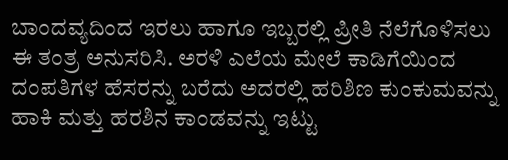ಬಾಂದವ್ಯದಿಂದ ಇರಲು ಹಾಗೂ ಇಬ್ಬರಲ್ಲಿ ಪ್ರೀತಿ ನೆಲೆಗೊಳಿಸಲು ಈ ತಂತ್ರ ಅನುಸರಿಸಿ. ಅರಳಿ ಎಲೆಯ ಮೇಲೆ ಕಾಡಿಗೆಯಿಂದ ದಂಪತಿಗಳ ಹೆಸರನ್ನು ಬರೆದು ಅದರಲ್ಲಿ ಹರಿಶಿಣ ಕುಂಕುಮವನ್ನು ಹಾಕಿ ಮತ್ತು ಹರಶಿನ ಕಾಂಡವನ್ನು ಇಟ್ಟು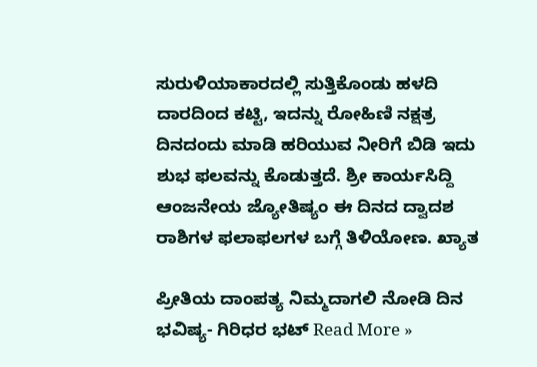ಸುರುಳಿಯಾಕಾರದಲ್ಲಿ ಸುತ್ತಿಕೊಂಡು ಹಳದಿ ದಾರದಿಂದ ಕಟ್ಟಿ, ಇದನ್ನು ರೋಹಿಣಿ ನಕ್ಷತ್ರ ದಿನದಂದು ಮಾಡಿ ಹರಿಯುವ ನೀರಿಗೆ ಬಿಡಿ ಇದು ಶುಭ ಫಲವನ್ನು ಕೊಡುತ್ತದೆ. ಶ್ರೀ ಕಾರ್ಯಸಿದ್ದಿ ಆಂಜನೇಯ ಜ್ಯೋತಿಷ್ಯಂ ಈ ದಿನದ ದ್ವಾದಶ ರಾಶಿಗಳ ಫಲಾಫಲಗಳ ಬಗ್ಗೆ ತಿಳಿಯೋಣ. ಖ್ಯಾತ

ಪ್ರೀತಿಯ ದಾಂಪತ್ಯ ನಿಮ್ಮದಾಗಲಿ ನೋಡಿ ದಿನ ಭವಿಷ್ಯ- ಗಿರಿಧರ ಭಟ್ Read More »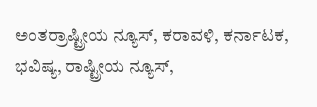ಅಂತರ್ರಾಷ್ಟ್ರೀಯ ನ್ಯೂಸ್, ಕರಾವಳಿ, ಕರ್ನಾಟಕ, ಭವಿಷ್ಯ, ರಾಷ್ಟ್ರೀಯ ನ್ಯೂಸ್,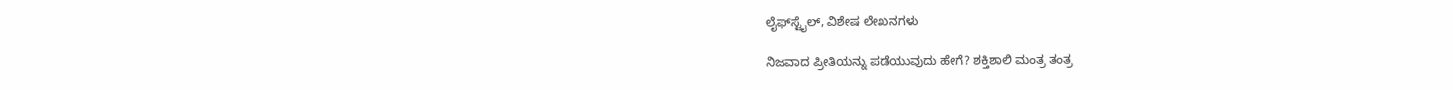ಲೈಫ್‍ಸ್ಟೈಲ್, ವಿಶೇಷ ಲೇಖನಗಳು

ನಿಜವಾದ ಪ್ರೀತಿಯನ್ನು ಪಡೆಯುವುದು ಹೇಗೆ? ಶಕ್ತಿಶಾಲಿ ಮಂತ್ರ ತಂತ್ರ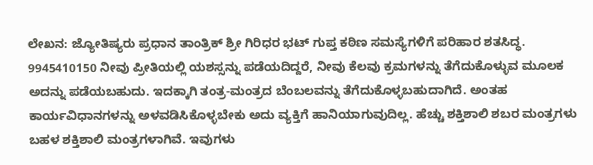ಲೇಖನ: ಜ್ಯೋತಿಷ್ಯರು ಪ್ರಧಾನ ತಾಂತ್ರಿಕ್ ಶ್ರೀ ಗಿರಿಧರ ಭಟ್ ಗುಪ್ತ ಕಠಿಣ ಸಮಸ್ಯೆಗಳಿಗೆ ಪರಿಹಾರ ಶತಸಿದ್ಧ. 9945410150 ನೀವು ಪ್ರೀತಿಯಲ್ಲಿ ಯಶಸ್ಸನ್ನು ಪಡೆಯದಿದ್ದರೆ, ನೀವು ಕೆಲವು ಕ್ರಮಗಳನ್ನು ತೆಗೆದುಕೊಳ್ಳುವ ಮೂಲಕ ಅದನ್ನು ಪಡೆಯಬಹುದು. ಇದಕ್ಕಾಗಿ ತಂತ್ರ-ಮಂತ್ರದ ಬೆಂಬಲವನ್ನು ತೆಗೆದುಕೊಳ್ಳಬಹುದಾಗಿದೆ. ಅಂತಹ ಕಾರ್ಯವಿಧಾನಗಳನ್ನು ಅಳವಡಿಸಿಕೊಳ್ಳಬೇಕು ಅದು ವ್ಯಕ್ತಿಗೆ ಹಾನಿಯಾಗುವುದಿಲ್ಲ. ಹೆಚ್ಚು ಶಕ್ತಿಶಾಲಿ ಶಬರ ಮಂತ್ರಗಳು ಬಹಳ ಶಕ್ತಿಶಾಲಿ ಮಂತ್ರಗಳಾಗಿವೆ. ಇವುಗಳು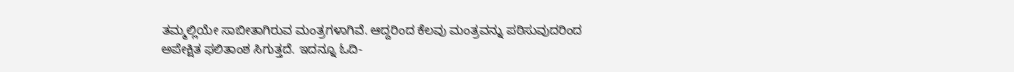ತಮ್ಮಲ್ಲಿಯೇ ಸಾಬೀತಾಗಿರುವ ಮಂತ್ರಗಳಾಗಿವೆ. ಆದ್ದರಿಂದ ಕೆಲವು ಮಂತ್ರವನ್ನು ಪಠಿಸುವುದರಿಂದ ಅಪೇಕ್ಷಿತ ಫಲಿತಾಂಶ ಸಿಗುತ್ತದೆ. ಇದನ್ನೂ ಓದಿ-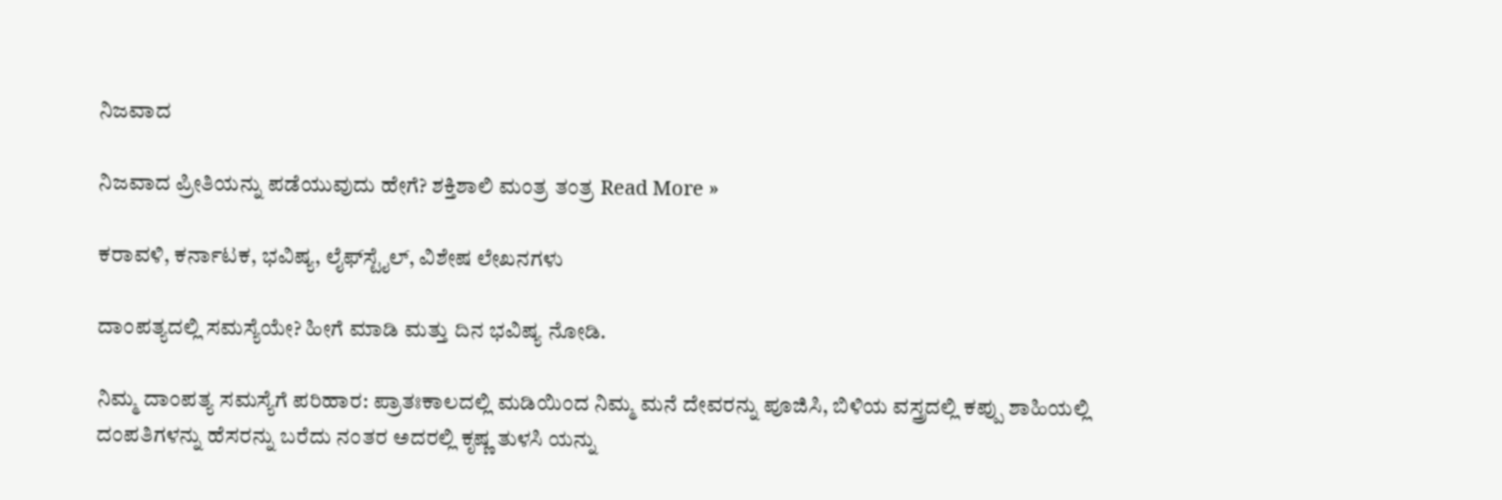ನಿಜವಾದ

ನಿಜವಾದ ಪ್ರೀತಿಯನ್ನು ಪಡೆಯುವುದು ಹೇಗೆ? ಶಕ್ತಿಶಾಲಿ ಮಂತ್ರ ತಂತ್ರ Read More »

ಕರಾವಳಿ, ಕರ್ನಾಟಕ, ಭವಿಷ್ಯ, ಲೈಫ್‍ಸ್ಟೈಲ್, ವಿಶೇಷ ಲೇಖನಗಳು

ದಾಂಪತ್ಯದಲ್ಲಿ ಸಮಸ್ಯೆಯೇ? ಹೀಗೆ ಮಾಡಿ ಮತ್ತು ದಿನ ಭವಿಷ್ಯ ನೋಡಿ.

ನಿಮ್ಮ ದಾಂಪತ್ಯ ಸಮಸ್ಯೆಗೆ ಪರಿಹಾರ: ಪ್ರಾತಃಕಾಲದಲ್ಲಿ ಮಡಿಯಿಂದ ನಿಮ್ಮ ಮನೆ ದೇವರನ್ನು ಪೂಜಿಸಿ, ಬಿಳಿಯ ವಸ್ತ್ರದಲ್ಲಿ ಕಪ್ಪು ಶಾಹಿಯಲ್ಲಿ ದಂಪತಿಗಳನ್ನು ಹೆಸರನ್ನು ಬರೆದು ನಂತರ ಅದರಲ್ಲಿ ಕೃಷ್ಣ ತುಳಸಿ ಯನ್ನು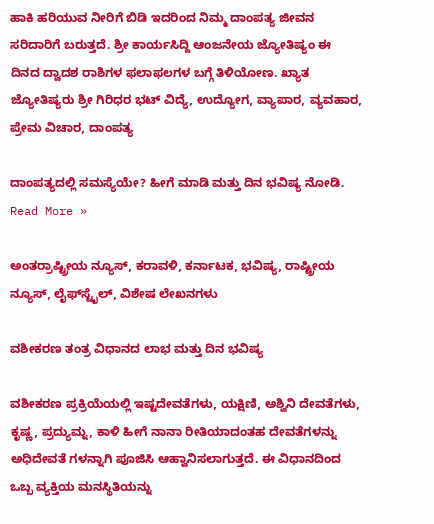ಹಾಕಿ ಹರಿಯುವ ನೀರಿಗೆ ಬಿಡಿ ಇದರಿಂದ ನಿಮ್ಮ ದಾಂಪತ್ಯ ಜೀವನ ಸರಿದಾರಿಗೆ ಬರುತ್ತದೆ. ಶ್ರೀ ಕಾರ್ಯಸಿದ್ದಿ ಆಂಜನೇಯ ಜ್ಯೋತಿಷ್ಯಂ ಈ ದಿನದ ದ್ವಾದಶ ರಾಶಿಗಳ ಫಲಾಫಲಗಳ ಬಗ್ಗೆ ತಿಳಿಯೋಣ. ಖ್ಯಾತ ಜ್ಯೋತಿಷ್ಯರು ಶ್ರೀ ಗಿರಿಧರ ಭಟ್ ವಿದ್ಯೆ, ಉದ್ಯೋಗ, ವ್ಯಾಪಾರ, ವ್ಯವಹಾರ, ಪ್ರೇಮ ವಿಚಾರ, ದಾಂಪತ್ಯ

ದಾಂಪತ್ಯದಲ್ಲಿ ಸಮಸ್ಯೆಯೇ? ಹೀಗೆ ಮಾಡಿ ಮತ್ತು ದಿನ ಭವಿಷ್ಯ ನೋಡಿ. Read More »

ಅಂತರ್ರಾಷ್ಟ್ರೀಯ ನ್ಯೂಸ್, ಕರಾವಳಿ, ಕರ್ನಾಟಕ, ಭವಿಷ್ಯ, ರಾಷ್ಟ್ರೀಯ ನ್ಯೂಸ್, ಲೈಫ್‍ಸ್ಟೈಲ್, ವಿಶೇಷ ಲೇಖನಗಳು

ವಶೀಕರಣ ತಂತ್ರ ವಿಧಾನದ ಲಾಭ ಮತ್ತು ದಿನ ಭವಿಷ್ಯ

ವಶೀಕರಣ ಪ್ರಕ್ರಿಯೆಯಲ್ಲಿ ಇಷ್ಟದೇವತೆಗಳು, ಯಕ್ಷಿಣಿ, ಅಶ್ವಿನಿ ದೇವತೆಗಳು, ಕೃಷ್ಣ, ಪ್ರದ್ಯುಮ್ನ, ಕಾಳಿ ಹೀಗೆ ನಾನಾ ರೀತಿಯಾದಂತಹ ದೇವತೆಗಳನ್ನು ಅಧಿದೇವತೆ ಗಳನ್ನಾಗಿ ಪೂಜಿಸಿ ಆಹ್ವಾನಿಸಲಾಗುತ್ತದೆ. ಈ ವಿಧಾನದಿಂದ ಒಬ್ಬ ವ್ಯಕ್ತಿಯ ಮನಸ್ಥಿತಿಯನ್ನು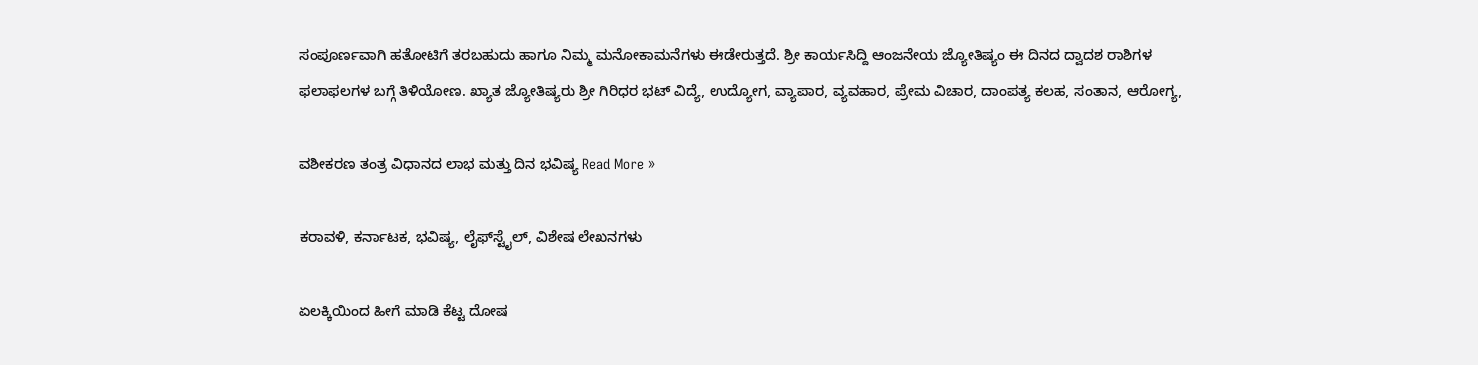ಸಂಪೂರ್ಣವಾಗಿ ಹತೋಟಿಗೆ ತರಬಹುದು ಹಾಗೂ ನಿಮ್ಮ ಮನೋಕಾಮನೆಗಳು ಈಡೇರುತ್ತದೆ. ಶ್ರೀ ಕಾರ್ಯಸಿದ್ದಿ ಆಂಜನೇಯ ಜ್ಯೋತಿಷ್ಯಂ ಈ ದಿನದ ದ್ವಾದಶ ರಾಶಿಗಳ ಫಲಾಫಲಗಳ ಬಗ್ಗೆ ತಿಳಿಯೋಣ. ಖ್ಯಾತ ಜ್ಯೋತಿಷ್ಯರು ಶ್ರೀ ಗಿರಿಧರ ಭಟ್ ವಿದ್ಯೆ, ಉದ್ಯೋಗ, ವ್ಯಾಪಾರ, ವ್ಯವಹಾರ, ಪ್ರೇಮ ವಿಚಾರ, ದಾಂಪತ್ಯ ಕಲಹ, ಸಂತಾನ, ಆರೋಗ್ಯ,

ವಶೀಕರಣ ತಂತ್ರ ವಿಧಾನದ ಲಾಭ ಮತ್ತು ದಿನ ಭವಿಷ್ಯ Read More »

ಕರಾವಳಿ, ಕರ್ನಾಟಕ, ಭವಿಷ್ಯ, ಲೈಫ್‍ಸ್ಟೈಲ್, ವಿಶೇಷ ಲೇಖನಗಳು

ಏಲಕ್ಕಿಯಿಂದ ಹೀಗೆ ಮಾಡಿ ಕೆಟ್ಟ ದೋಷ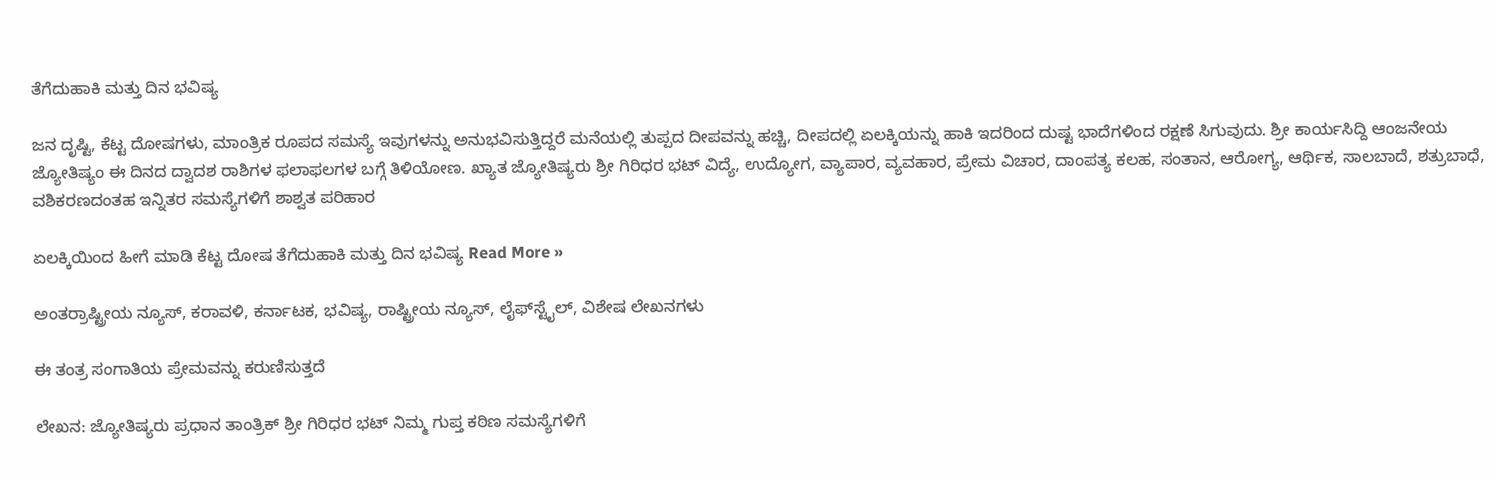ತೆಗೆದುಹಾಕಿ ಮತ್ತು ದಿನ ಭವಿಷ್ಯ

ಜನ ದೃಷ್ಟಿ, ಕೆಟ್ಟ ದೋಷಗಳು, ಮಾಂತ್ರಿಕ ರೂಪದ ಸಮಸ್ಯೆ ಇವುಗಳನ್ನು ಅನುಭವಿಸುತ್ತಿದ್ದರೆ ಮನೆಯಲ್ಲಿ ತುಪ್ಪದ ದೀಪವನ್ನು ಹಚ್ಚಿ, ದೀಪದಲ್ಲಿ ಏಲಕ್ಕಿಯನ್ನು ಹಾಕಿ ಇದರಿಂದ ದುಷ್ಟ ಭಾದೆಗಳಿಂದ ರಕ್ಷಣೆ ಸಿಗುವುದು. ಶ್ರೀ ಕಾರ್ಯಸಿದ್ದಿ ಆಂಜನೇಯ ಜ್ಯೋತಿಷ್ಯಂ ಈ ದಿನದ ದ್ವಾದಶ ರಾಶಿಗಳ ಫಲಾಫಲಗಳ ಬಗ್ಗೆ ತಿಳಿಯೋಣ. ಖ್ಯಾತ ಜ್ಯೋತಿಷ್ಯರು ಶ್ರೀ ಗಿರಿಧರ ಭಟ್ ವಿದ್ಯೆ, ಉದ್ಯೋಗ, ವ್ಯಾಪಾರ, ವ್ಯವಹಾರ, ಪ್ರೇಮ ವಿಚಾರ, ದಾಂಪತ್ಯ ಕಲಹ, ಸಂತಾನ, ಆರೋಗ್ಯ, ಆರ್ಥಿಕ, ಸಾಲಬಾದೆ, ಶತ್ರುಬಾಧೆ, ವಶಿಕರಣದಂತಹ ಇನ್ನಿತರ ಸಮಸ್ಯೆಗಳಿಗೆ ಶಾಶ್ವತ ಪರಿಹಾರ

ಏಲಕ್ಕಿಯಿಂದ ಹೀಗೆ ಮಾಡಿ ಕೆಟ್ಟ ದೋಷ ತೆಗೆದುಹಾಕಿ ಮತ್ತು ದಿನ ಭವಿಷ್ಯ Read More »

ಅಂತರ್ರಾಷ್ಟ್ರೀಯ ನ್ಯೂಸ್, ಕರಾವಳಿ, ಕರ್ನಾಟಕ, ಭವಿಷ್ಯ, ರಾಷ್ಟ್ರೀಯ ನ್ಯೂಸ್, ಲೈಫ್‍ಸ್ಟೈಲ್, ವಿಶೇಷ ಲೇಖನಗಳು

ಈ ತಂತ್ರ ಸಂಗಾತಿಯ ಪ್ರೇಮವನ್ನು ಕರುಣಿಸುತ್ತದೆ

ಲೇಖನ: ಜ್ಯೋತಿಷ್ಯರು ಪ್ರಧಾನ ತಾಂತ್ರಿಕ್ ಶ್ರೀ ಗಿರಿಧರ ಭಟ್ ನಿಮ್ಮ ಗುಪ್ತ ಕಠಿಣ ಸಮಸ್ಯೆಗಳಿಗೆ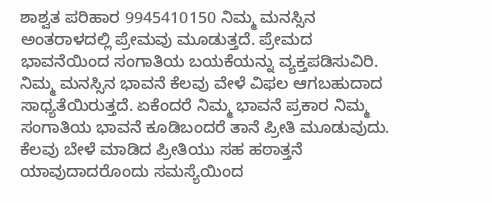ಶಾಶ್ವತ ಪರಿಹಾರ 9945410150 ನಿಮ್ಮ ಮನಸ್ಸಿನ ಅಂತರಾಳದಲ್ಲಿ ಪ್ರೇಮವು ಮೂಡುತ್ತದೆ. ಪ್ರೇಮದ ಭಾವನೆಯಿಂದ ಸಂಗಾತಿಯ ಬಯಕೆಯನ್ನು ವ್ಯಕ್ತಪಡಿಸುವಿರಿ. ನಿಮ್ಮ ಮನಸ್ಸಿನ ಭಾವನೆ ಕೆಲವು ವೇಳೆ ವಿಫಲ ಆಗಬಹುದಾದ ಸಾಧ್ಯತೆಯಿರುತ್ತದೆ. ಏಕೆಂದರೆ ನಿಮ್ಮ ಭಾವನೆ ಪ್ರಕಾರ ನಿಮ್ಮ ಸಂಗಾತಿಯ ಭಾವನೆ ಕೂಡಿಬಂದರೆ ತಾನೆ ಪ್ರೀತಿ ಮೂಡುವುದು. ಕೆಲವು ಬೇಳೆ ಮಾಡಿದ ಪ್ರೀತಿಯು ಸಹ ಹಠಾತ್ತನೆ ಯಾವುದಾದರೊಂದು ಸಮಸ್ಯೆಯಿಂದ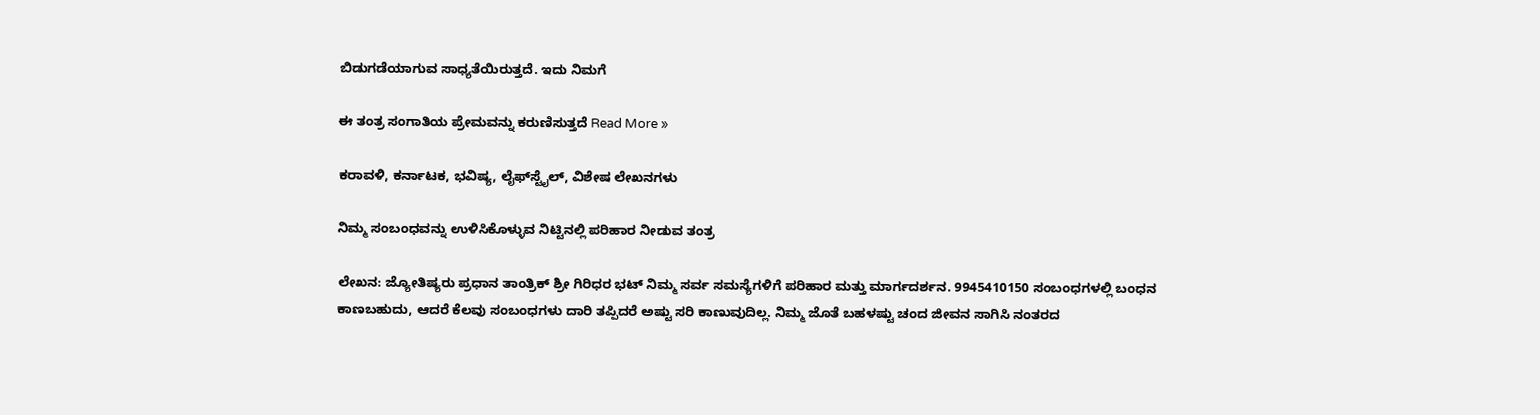ಬಿಡುಗಡೆಯಾಗುವ ಸಾಧ್ಯತೆಯಿರುತ್ತದೆ. ಇದು ನಿಮಗೆ

ಈ ತಂತ್ರ ಸಂಗಾತಿಯ ಪ್ರೇಮವನ್ನು ಕರುಣಿಸುತ್ತದೆ Read More »

ಕರಾವಳಿ, ಕರ್ನಾಟಕ, ಭವಿಷ್ಯ, ಲೈಫ್‍ಸ್ಟೈಲ್, ವಿಶೇಷ ಲೇಖನಗಳು

ನಿಮ್ಮ ಸಂಬಂಧವನ್ನು ಉಳಿಸಿಕೊಳ್ಳುವ ನಿಟ್ಟಿನಲ್ಲಿ ಪರಿಹಾರ ನೀಡುವ ತಂತ್ರ

ಲೇಖನ: ಜ್ಯೋತಿಷ್ಯರು ಪ್ರಧಾನ ತಾಂತ್ರಿಕ್ ಶ್ರೀ ಗಿರಿಧರ ಭಟ್ ನಿಮ್ಮ ಸರ್ವ ಸಮಸ್ಯೆಗಳಿಗೆ ಪರಿಹಾರ ಮತ್ತು ಮಾರ್ಗದರ್ಶನ. 9945410150 ಸಂಬಂಧಗಳಲ್ಲಿ ಬಂಧನ ಕಾಣಬಹುದು, ಆದರೆ ಕೆಲವು ಸಂಬಂಧಗಳು ದಾರಿ ತಪ್ಪಿದರೆ ಅಷ್ಟು ಸರಿ ಕಾಣುವುದಿಲ್ಲ. ನಿಮ್ಮ ಜೊತೆ ಬಹಳಷ್ಟು ಚಂದ ಜೀವನ ಸಾಗಿಸಿ ನಂತರದ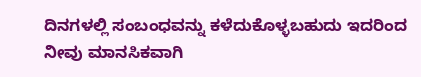ದಿನಗಳಲ್ಲಿ ಸಂಬಂಧವನ್ನು ಕಳೆದುಕೊಳ್ಳಬಹುದು ಇದರಿಂದ ನೀವು ಮಾನಸಿಕವಾಗಿ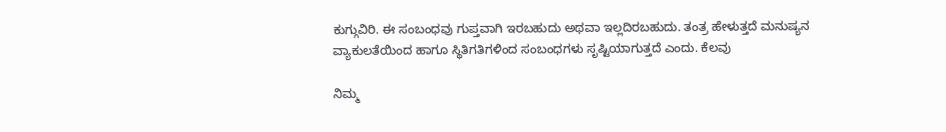ಕುಗ್ಗುವಿರಿ. ಈ ಸಂಬಂಧವು ಗುಪ್ತವಾಗಿ ಇರಬಹುದು ಅಥವಾ ಇಲ್ಲದಿರಬಹುದು. ತಂತ್ರ ಹೇಳುತ್ತದೆ ಮನುಷ್ಯನ ವ್ಯಾಕುಲತೆಯಿಂದ ಹಾಗೂ ಸ್ಥಿತಿಗತಿಗಳಿಂದ ಸಂಬಂಧಗಳು ಸೃಷ್ಟಿಯಾಗುತ್ತದೆ ಎಂದು. ಕೆಲವು

ನಿಮ್ಮ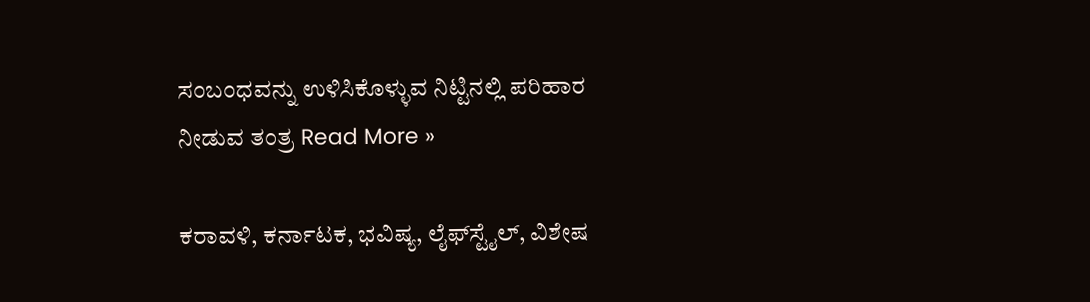ಸಂಬಂಧವನ್ನು ಉಳಿಸಿಕೊಳ್ಳುವ ನಿಟ್ಟಿನಲ್ಲಿ ಪರಿಹಾರ ನೀಡುವ ತಂತ್ರ Read More »

ಕರಾವಳಿ, ಕರ್ನಾಟಕ, ಭವಿಷ್ಯ, ಲೈಫ್‍ಸ್ಟೈಲ್, ವಿಶೇಷ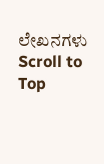ಲೇಖನಗಳು
Scroll to Top